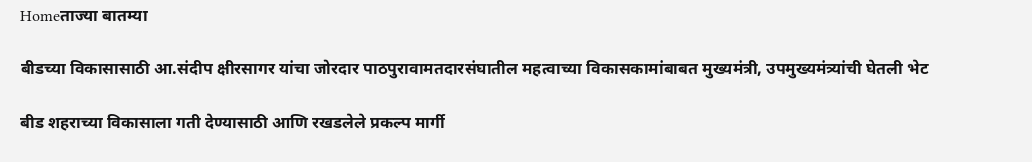Homeताज्या बातम्या

बीडच्या विकासासाठी आ.संदीप क्षीरसागर यांचा जोरदार पाठपुरावामतदारसंघातील महत्वाच्या विकासकामांबाबत मुख्यमंत्री, उपमुख्यमंत्र्यांची घेतली भेट

बीड शहराच्या विकासाला गती देण्यासाठी आणि रखडलेले प्रकल्प मार्गी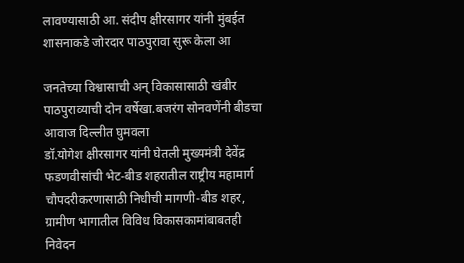लावण्यासाठी आ. संदीप क्षीरसागर यांनी मुंबईत शासनाकडे जोरदार पाठपुरावा सुरू केला आ

जनतेच्या विश्वासाची अन् विकासासाठी खंबीर पाठपुराव्याची दोन वर्षेखा.बजरंग सोनवणेंनी बीडचा आवाज दिल्लीत घुमवला
डॉ.योगेश क्षीरसागर यांनी घेतली मुख्यमंत्री देवेंद्र फडणवीसांची भेट-बीड शहरातील राष्ट्रीय महामार्ग चौपदरीकरणासाठी निधीची मागणी-बीड शहर, ग्रामीण भागातील विविध विकासकामांबाबतही निवेदन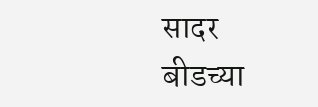सादर
बीडच्या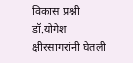विकास प्रश्नी डॉ.योगेश क्षीरसागरांनी घेतली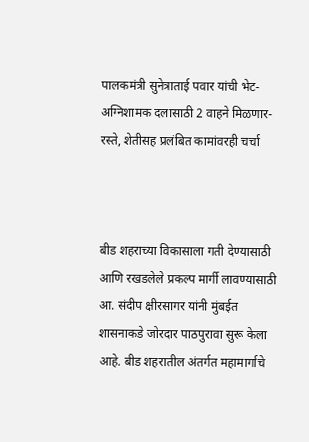पालकमंत्री सुनेत्राताई पवार यांची भेट-अग्निशामक दलासाठी 2 वाहने मिळणार-रस्ते, शेतीसह प्रलंबित कामांवरही चर्चा



बीड शहराच्या विकासाला गती देण्यासाठी आणि रखडलेले प्रकल्प मार्गी लावण्यासाठी आ. संदीप क्षीरसागर यांनी मुंबईत शासनाकडे जोरदार पाठपुरावा सुरू केला आहे. बीड शहरातील अंतर्गत महामार्गाचे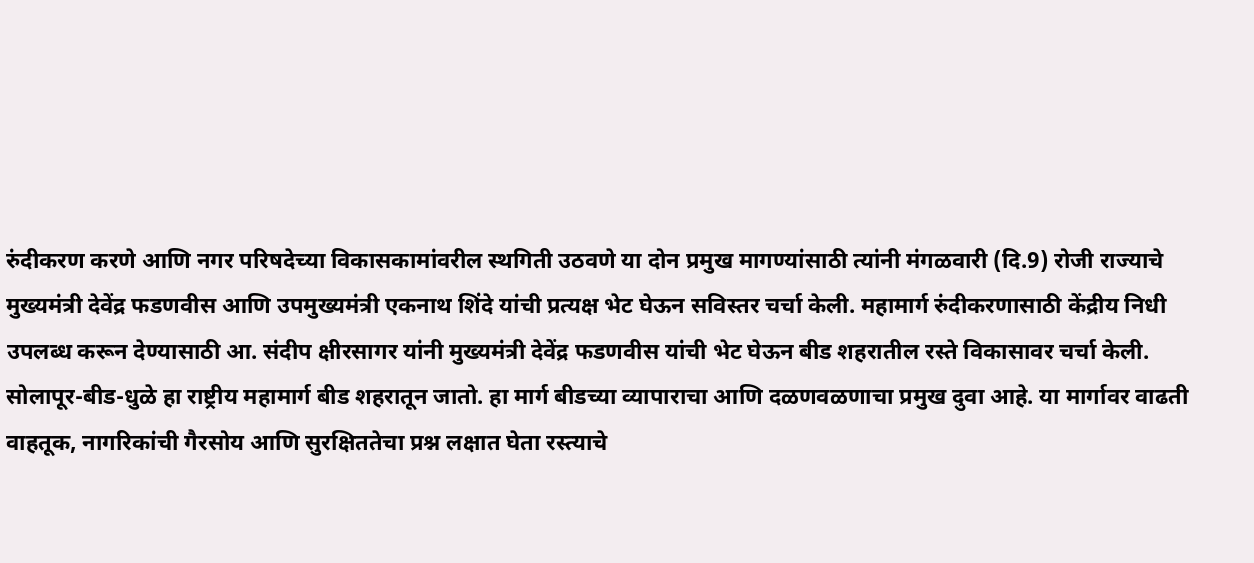रुंदीकरण करणे आणि नगर परिषदेच्या विकासकामांवरील स्थगिती उठवणे या दोन प्रमुख मागण्यांसाठी त्यांनी मंगळवारी (दि.9) रोजी राज्याचे मुख्यमंत्री देवेंद्र फडणवीस आणि उपमुख्यमंत्री एकनाथ शिंदे यांची प्रत्यक्ष भेट घेऊन सविस्तर चर्चा केली. महामार्ग रुंदीकरणासाठी केंद्रीय निधी उपलब्ध करून देण्यासाठी आ. संदीप क्षीरसागर यांनी मुख्यमंत्री देवेंद्र फडणवीस यांची भेट घेऊन बीड शहरातील रस्ते विकासावर चर्चा केली.
सोलापूर-बीड-धुळे हा राष्ट्रीय महामार्ग बीड शहरातून जातो. हा मार्ग बीडच्या व्यापाराचा आणि दळणवळणाचा प्रमुख दुवा आहे. या मार्गावर वाढती वाहतूक, नागरिकांची गैरसोय आणि सुरक्षिततेचा प्रश्न लक्षात घेता रस्त्याचे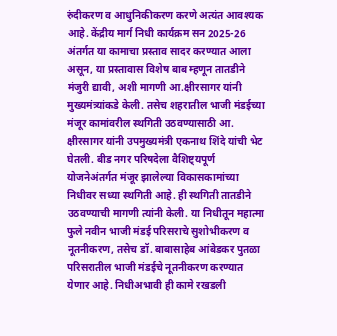रुंदीकरण व आधुनिकीकरण करणे अत्यंत आवश्यक आहे. केंद्रीय मार्ग निधी कार्यक्रम सन 2025-26 अंतर्गत या कामाचा प्रस्ताव सादर करण्यात आला असून, या प्रस्तावास विशेष बाब म्हणून तातडीने मंजुरी द्यावी, अशी मागणी आ.क्षीरसागर यांनी मुख्यमंत्र्यांकडे केली. तसेच शहरातील भाजी मंडईच्या मंजूर कामांवरील स्थगिती उठवण्यासाठी आ. क्षीरसागर यांनी उपमुख्यमंत्री एकनाथ शिंदे यांची भेट घेतली. बीड नगर परिषदेला वैशिष्ट्यपूर्ण योजनेअंतर्गत मंजूर झालेल्या विकासकामांच्या निधीवर सध्या स्थगिती आहे. ही स्थगिती तातडीने उठवण्याची मागणी त्यांनी केली. या निधीतून महात्मा फुले नवीन भाजी मंडई परिसराचे सुशोभीकरण व नूतनीकरण, तसेच डॉ. बाबासाहेब आंबेडकर पुतळा परिसरातील भाजी मंडईचे नूतनीकरण करण्यात येणार आहे. निधीअभावी ही कामे रखडली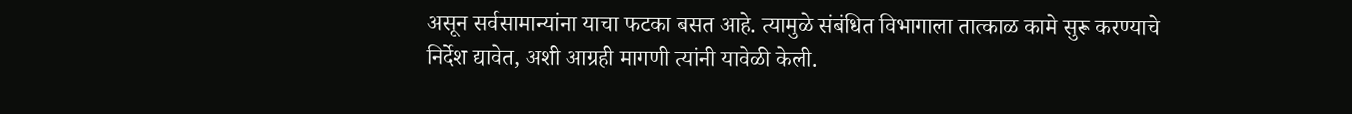असून सर्वसामान्यांना याचा फटका बसत आहे. त्यामुळे संबंधित विभागाला तात्काळ कामे सुरू करण्याचे निर्देश द्यावेत, अशी आग्रही मागणी त्यांनी यावेळी केली.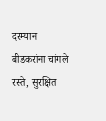दरम्यान बीडकरांना चांगले रस्ते, सुरक्षित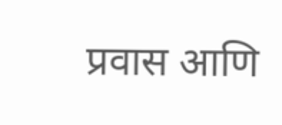प्रवास आणि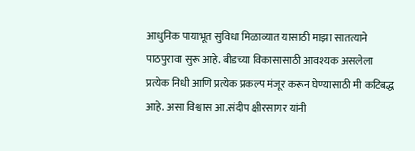आधुनिक पायाभूत सुविधा मिळाव्यात यासाठी माझा सातत्याने पाठपुरावा सुरू आहे. बीडच्या विकासासाठी आवश्यक असलेला प्रत्येक निधी आणि प्रत्येक प्रकल्प मंजूर करून घेण्यासाठी मी कटिबद्ध आहे. असा विश्वास आ.संदीप क्षीरसागर यांनी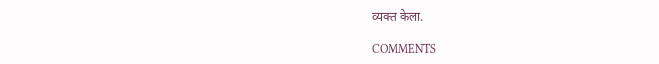व्यक्त केला.

COMMENTS